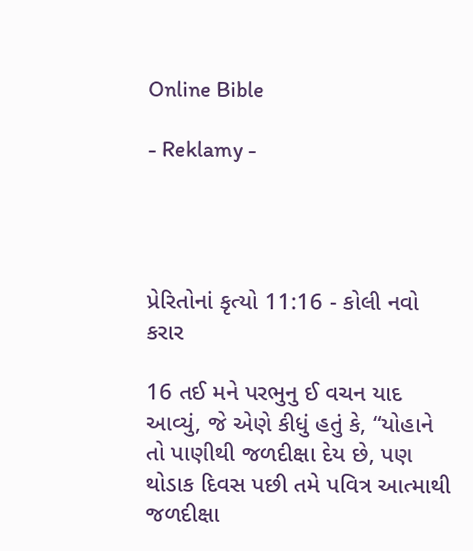Online Bible

- Reklamy -




પ્રેરિતોનાં કૃત્યો 11:16 - કોલી નવો કરાર

16 તઈ મને પરભુનુ ઈ વચન યાદ આવ્યું, જે એણે કીધું હતું કે, “યોહાને તો પાણીથી જળદીક્ષા દેય છે, પણ થોડાક દિવસ પછી તમે પવિત્ર આત્માથી જળદીક્ષા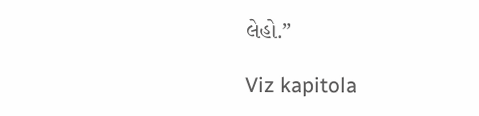લેહો.”

Viz kapitola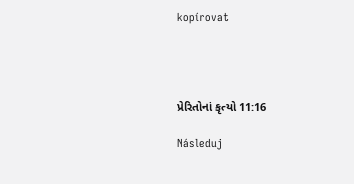kopírovat




પ્રેરિતોનાં કૃત્યો 11:16

Následuj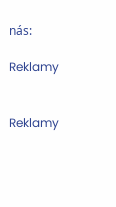nás:

Reklamy


Reklamy